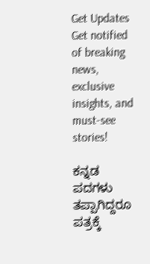Get Updates
Get notified of breaking news, exclusive insights, and must-see stories!

ಕನ್ನಡ ಪದಗಳು ತಪ್ಪಾಗಿದ್ದರೂ ಪತ್ರಕ್ಕೆ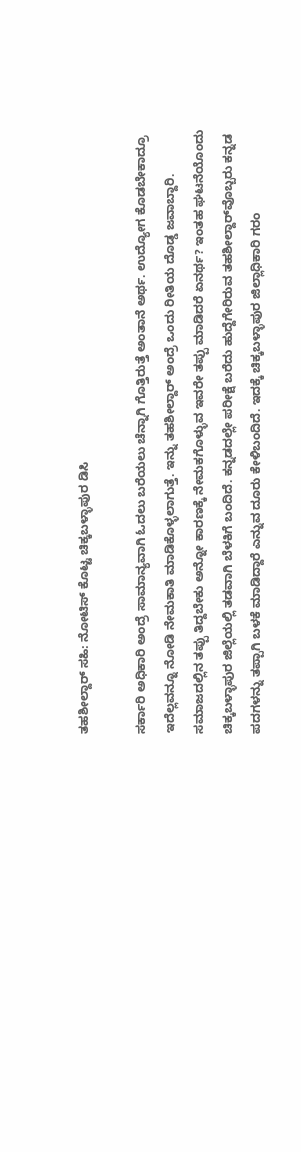ತಹಶೀಲ್ದಾರ್‌ ಸಹಿ: ನೋಟಿಸ್‌ ಕೊಟ್ಟ ಚಿಕ್ಕಬಳ್ಳಾಪುರ ಡಿಸಿ

ಸರ್ಕಾರಿ ಅಧಿಕಾರಿ ಅಂದ್ರೆ ಸಾಮಾನ್ಯವಾಗಿ ಓದಲು ಬರೆಯಲು ಚೆನ್ನಾಗಿ ಗೊತ್ತಿರುತ್ತೆ ಅಂತಾನೆ ಅರ್ಥ. ಉದ್ಯೋಗ ಕೊಡಬೇಕಾದ್ರೂ ಇದೆಲ್ಲವನ್ನೂ ನೋಡಿ ನೇಮಕಾತಿ ಮಾಡಿಕೊಳ್ಳಲಾಗುತ್ತೆ. ಇನ್ನು ತಹಶೀಲ್ದಾರ್‌ ಅಂದ್ರೆ ಒಂದು ರೀತಿಯ ದೊಡ್ಡ ಜವಾಬ್ದಾರಿ. ಸಮಾಜದಲ್ಲಿನ ತಪ್ಪು ತಿದ್ದಬೇಕು ಅನ್ನೋ ಕಾರಣಕ್ಕೆ ನೇಮಕಗೊಳ್ಳುವ ಇವರೇ ತಪ್ಪು ಮಾಡಿದರೆ ಏನರ್ಥ? ಇಂತಹ ಘಟನೆಯೊಂದು ಚಿಕ್ಕಬಳ್ಳಾಪುರ ಜಿಲ್ಲೆಯಲ್ಲಿ ತಡವಾಗಿ ಬೆಳಕಿಗೆ ಬಂದಿದೆ. ಕನ್ನಡದಲ್ಲೇ ಪರೀಕ್ಷೆ ಬರೆದು ಹುದ್ದೆಗೇರಿರುವ ತಹಶೀಲ್ದಾರ್‌ವೊಬ್ಬರು ಕನ್ನಡ ಪದಗಳನ್ನು ತಪ್ಪಾಗಿ ಬಳಕೆ ಮಾಡಿದ್ದಾರೆ ಎನ್ನುವ ದೂರು ಕೇಳಿಬಂದಿದೆ. ಇದಕ್ಕೆ ಚಿಕ್ಕಬಳ್ಳಾಪುರ ಜಿಲ್ಲಾಧಿಕಾರಿ ಗರಂ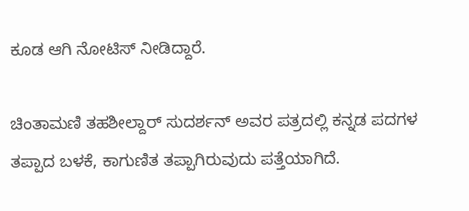ಕೂಡ ಆಗಿ ನೋಟಿಸ್‌ ನೀಡಿದ್ದಾರೆ.

ಚಿಂತಾಮಣಿ ತಹಶೀಲ್ದಾರ್ ಸುದರ್ಶನ್‌ ಅವರ ಪತ್ರದಲ್ಲಿ ಕನ್ನಡ ಪದಗಳ ತಪ್ಪಾದ ಬಳಕೆ, ಕಾಗುಣಿತ ತಪ್ಪಾಗಿರುವುದು ಪತ್ತೆಯಾಗಿದೆ.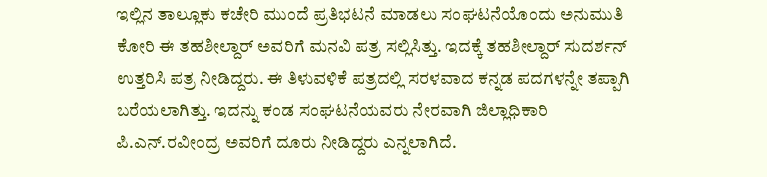ಇಲ್ಲಿನ ತಾಲ್ಲೂಕು ಕಚೇರಿ ಮುಂದೆ ಪ್ರತಿಭಟನೆ ಮಾಡಲು ಸಂಘಟನೆಯೊಂದು ಅನುಮುತಿ ಕೋರಿ ಈ ತಹಶೀಲ್ದಾರ್‌ ಅವರಿಗೆ ಮನವಿ ಪತ್ರ ಸಲ್ಲಿಸಿತ್ತು. ಇದಕ್ಕೆ ತಹಶೀಲ್ದಾರ್‌ ಸುದರ್ಶನ್‌ ಉತ್ತರಿಸಿ ಪತ್ರ ನೀಡಿದ್ದರು. ಈ ತಿಳುವಳಿಕೆ ಪತ್ರದಲ್ಲಿ ಸರಳವಾದ ಕನ್ನಡ ಪದಗಳನ್ನೇ ತಪ್ಪಾಗಿ ಬರೆಯಲಾಗಿತ್ತು. ಇದನ್ನು ಕಂಡ ಸಂಘಟನೆಯವರು ನೇರವಾಗಿ ಜಿಲ್ಲಾಧಿಕಾರಿ ಪಿ.ಎನ್‌.ರವೀಂದ್ರ ಅವರಿಗೆ ದೂರು ನೀಡಿದ್ದರು ಎನ್ನಲಾಗಿದೆ.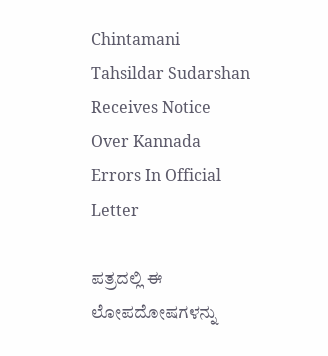Chintamani Tahsildar Sudarshan Receives Notice Over Kannada Errors In Official Letter

ಪತ್ರದಲ್ಲಿ ಈ ಲೋಪದೋಷಗಳನ್ನು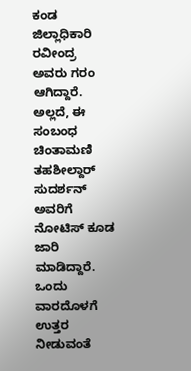ಕಂಡ ಜಿಲ್ಲಾಧಿಕಾರಿ ರವೀಂದ್ರ ಅವರು ಗರಂ ಆಗಿದ್ದಾರೆ. ಅಲ್ಲದೆ, ಈ ಸಂಬಂಧ ಚಿಂತಾಮಣಿ ತಹಶೀಲ್ದಾರ್ ಸುದರ್ಶನ್‌ ಅವರಿಗೆ ನೋಟಿಸ್‌ ಕೂಡ ಜಾರಿ ಮಾಡಿದ್ದಾರೆ. ಒಂದು ವಾರದೊಳಗೆ ಉತ್ತರ ನೀಡುವಂತೆ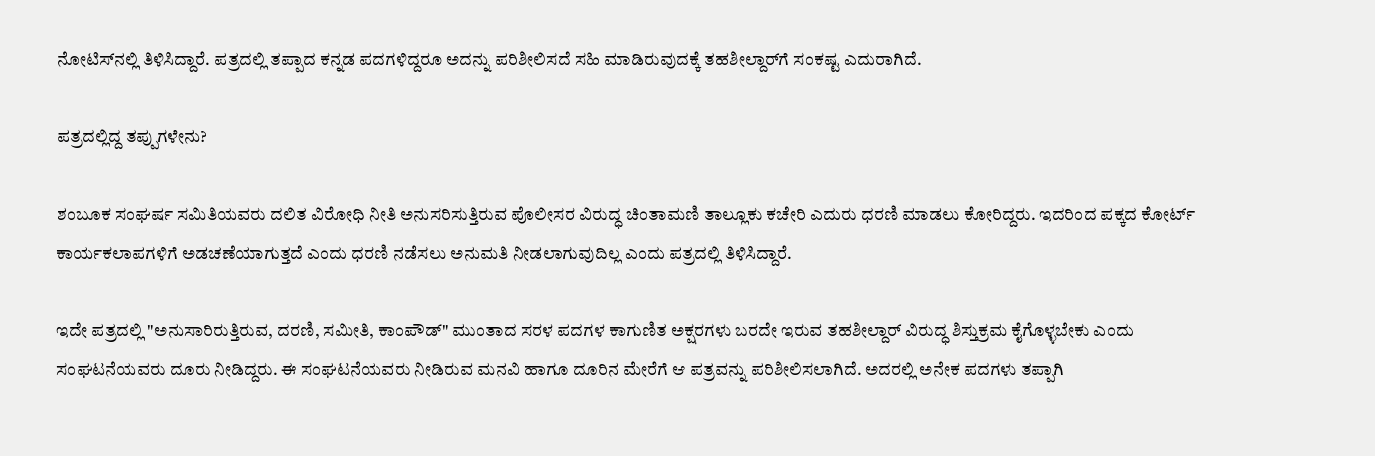ನೋಟಿಸ್‌ನಲ್ಲಿ ತಿಳಿಸಿದ್ದಾರೆ. ಪತ್ರದಲ್ಲಿ ತಪ್ಪಾದ ಕನ್ನಡ ಪದಗಳಿದ್ದರೂ ಅದನ್ನು ಪರಿಶೀಲಿಸದೆ ಸಹಿ ಮಾಡಿರುವುದಕ್ಕೆ ತಹಶೀಲ್ದಾರ್‌ಗೆ ಸಂಕಷ್ಟ ಎದುರಾಗಿದೆ.

ಪತ್ರದಲ್ಲಿದ್ದ ತಪ್ಪುಗಳೇನು?

ಶಂಬೂಕ ಸಂಘರ್ಷ ಸಮಿತಿಯವರು ದಲಿತ ವಿರೋಧಿ ನೀತಿ ಅನುಸರಿಸುತ್ತಿರುವ ಪೊಲೀಸರ ವಿರುದ್ಧ ಚಿಂತಾಮಣಿ ತಾಲ್ಲೂಕು ಕಚೇರಿ ಎದುರು ಧರಣಿ ಮಾಡಲು ಕೋರಿದ್ದರು. ಇದರಿಂದ ಪಕ್ಕದ ಕೋರ್ಟ್‌ ಕಾರ್ಯಕಲಾಪಗಳಿಗೆ ಅಡಚಣೆಯಾಗುತ್ತದೆ ಎಂದು ಧರಣಿ ನಡೆಸಲು ಅನುಮತಿ ನೀಡಲಾಗುವುದಿಲ್ಲ ಎಂದು ಪತ್ರದಲ್ಲಿ ತಿಳಿಸಿದ್ದಾರೆ.

ಇದೇ ಪತ್ರದಲ್ಲಿ "ಅನುಸಾರಿರುತ್ತಿರುವ, ದರಣಿ, ಸಮೀತಿ, ಕಾಂಪೌಡ್‌" ಮುಂತಾದ ಸರಳ ಪದಗಳ ಕಾಗುಣಿತ ಅಕ್ಷರಗಳು ಬರದೇ ಇರುವ ತಹಶೀಲ್ದಾರ್‌ ವಿರುದ್ಧ ಶಿಸ್ತುಕ್ರಮ ಕೈಗೊಳ್ಳಬೇಕು ಎಂದು ಸಂಘಟನೆಯವರು ದೂರು ನೀಡಿದ್ದರು. ಈ ಸಂಘಟನೆಯವರು ನೀಡಿರುವ ಮನವಿ ಹಾಗೂ ದೂರಿನ ಮೇರೆಗೆ ಆ ಪತ್ರವನ್ನು ಪರಿಶೀಲಿಸಲಾಗಿದೆ. ಅದರಲ್ಲಿ ಅನೇಕ ಪದಗಳು ತಪ್ಪಾಗಿ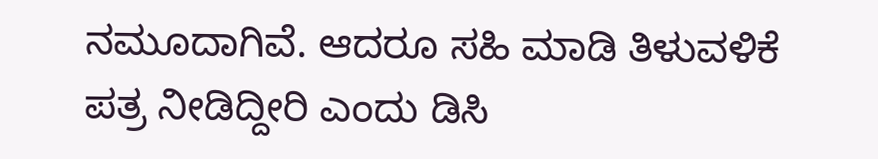ನಮೂದಾಗಿವೆ. ಆದರೂ ಸಹಿ ಮಾಡಿ ತಿಳುವಳಿಕೆ ಪತ್ರ ನೀಡಿದ್ದೀರಿ ಎಂದು ಡಿಸಿ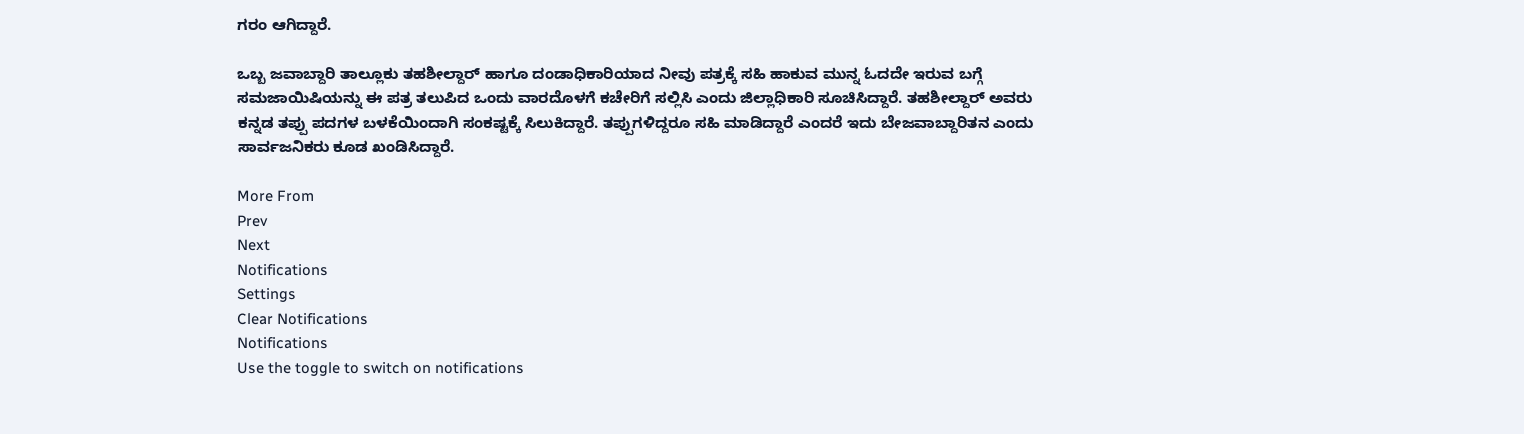ಗರಂ ಆಗಿದ್ದಾರೆ.

ಒಬ್ಬ ಜವಾಬ್ದಾರಿ ತಾಲ್ಲೂಕು ತಹಶೀಲ್ದಾರ್‌ ಹಾಗೂ ದಂಡಾಧಿಕಾರಿಯಾದ ನೀವು ಪತ್ರಕ್ಕೆ ಸಹಿ ಹಾಕುವ ಮುನ್ನ ಓದದೇ ಇರುವ ಬಗ್ಗೆ ಸಮಜಾಯಿಷಿಯನ್ನು ಈ ಪತ್ರ ತಲುಪಿದ ಒಂದು ವಾರದೊಳಗೆ ಕಚೇರಿಗೆ ಸಲ್ಲಿಸಿ ಎಂದು ಜಿಲ್ಲಾಧಿಕಾರಿ ಸೂಚಿಸಿದ್ದಾರೆ. ತಹಶೀಲ್ದಾರ್‌ ಅವರು ಕನ್ನಡ ತಪ್ಪು ಪದಗಳ ಬಳಕೆಯಿಂದಾಗಿ ಸಂಕಷ್ಟಕ್ಕೆ ಸಿಲುಕಿದ್ದಾರೆ. ತಪ್ಪುಗಳಿದ್ದರೂ ಸಹಿ ಮಾಡಿದ್ದಾರೆ ಎಂದರೆ ಇದು ಬೇಜವಾಬ್ದಾರಿತನ ಎಂದು ಸಾರ್ವಜನಿಕರು ಕೂಡ ಖಂಡಿಸಿದ್ದಾರೆ.

More From
Prev
Next
Notifications
Settings
Clear Notifications
Notifications
Use the toggle to switch on notifications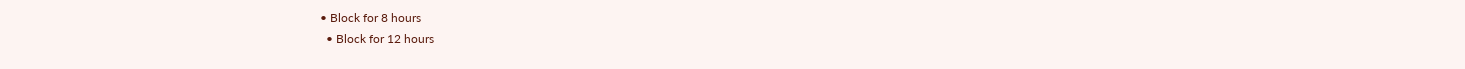• Block for 8 hours
  • Block for 12 hours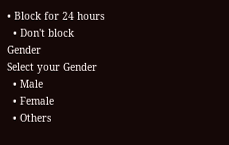• Block for 24 hours
  • Don't block
Gender
Select your Gender
  • Male
  • Female
  • Others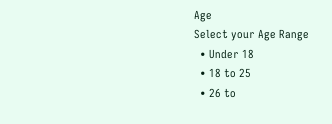Age
Select your Age Range
  • Under 18
  • 18 to 25
  • 26 to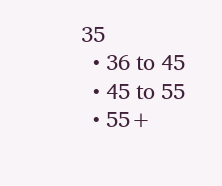35
  • 36 to 45
  • 45 to 55
  • 55+